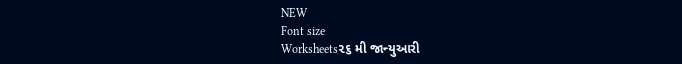NEW
Font size
Worksheets૨૬ મી જાન્યુઆરી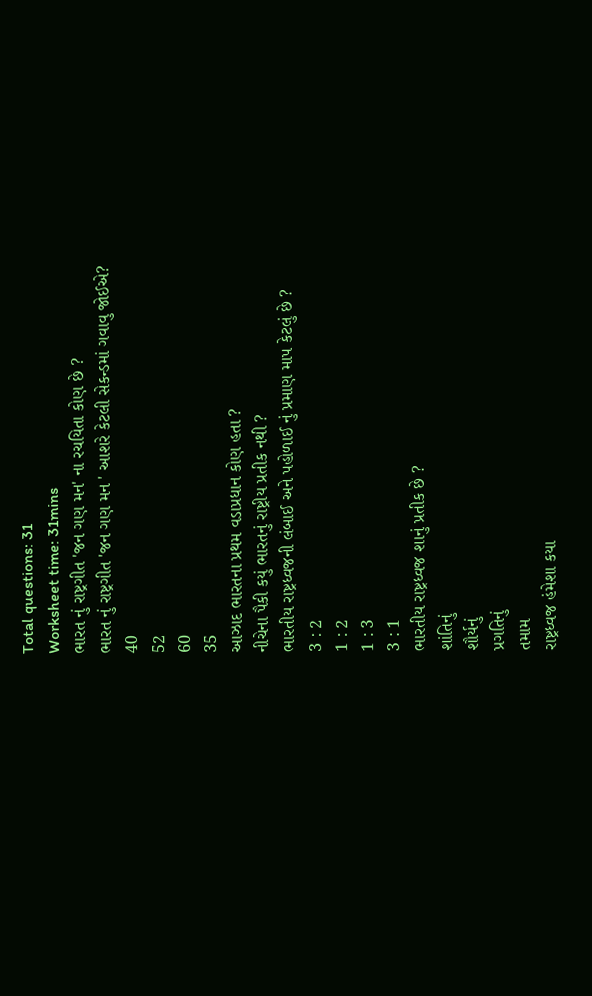Total questions: 31
Worksheet time: 31mins
ભારત નું રાષ્ટ્રગીત 'જન ગણ મન' ના રચયિતા કોણ છે ?
ભારત નું રાષ્ટ્રગીત 'જન ગણ મન ' આશરે કેટલી સેકન્ડમાં ગવાવુ જોઈએ?
40
52
60
35
આઝાદ ભારતના પ્રથમ વડાપ્રધાન કોણ હતા ?
નીચેના પૈકી કયું ભારતનું રાષ્ટ્રીય પ્રતીક નથી ?
ભારતીય રાષ્ટ્રધ્વજની લંબાઈ અને પહોળાઈ નું પ્રમાણ માપ કેટલું છે ?
3 : 2
1 : 2
1 : 3
3 : 1
ભારતીય રાષ્ટ્રધ્વજ શાનું પ્રતીક છે ?
શાંતિનું
શૌર્યનું
પ્રગતિનું
તમામ
રાષ્ટ્રધ્વજ હંમેશા કયા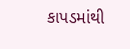કાપડમાંથી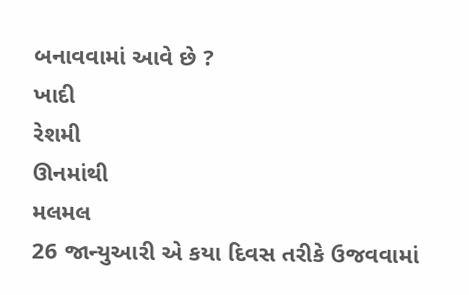બનાવવામાં આવે છે ?
ખાદી
રેશમી
ઊનમાંથી
મલમલ
26 જાન્યુઆરી એ કયા દિવસ તરીકે ઉજવવામાં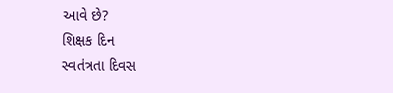આવે છે?
શિક્ષક દિન
સ્વતંત્રતા દિવસ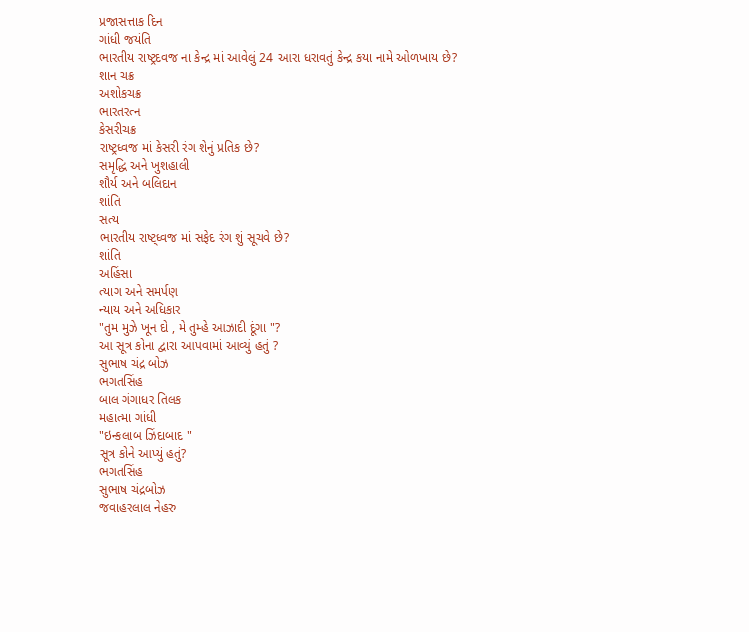પ્રજાસત્તાક દિન
ગાંધી જયંતિ
ભારતીય રાષ્ટ્રદવજ ના કેન્દ્ર માં આવેલું 24 આરા ધરાવતું કેન્દ્ર કયા નામે ઓળખાય છે?
શાન ચક્ર
અશોકચક્ર
ભારતરત્ન
કેસરીચક્ર
રાષ્ટ્રધ્વજ માં કેસરી રંગ શેનું પ્રતિક છે?
સમૃદ્ધિ અને ખુશહાલી
શૌર્ય અને બલિદાન
શાંતિ
સત્ય
ભારતીય રાષ્ટ્ધ્વજ માં સફેદ રંગ શું સૂચવે છે?
શાંતિ
અહિંસા
ત્યાગ અને સમર્પણ
ન્યાય અને અધિકાર
"તુમ મુઝે ખૂન દો , મે તુમ્હે આઝાદી દૂંગા "?
આ સૂત્ર કોના દ્વારા આપવામાં આવ્યું હતું ?
સુભાષ ચંદ્ર બોઝ
ભગતસિંહ
બાલ ગંગાધર તિલક
મહાત્મા ગાંધી
"ઇન્કલાબ ઝિંદાબાદ "
સૂત્ર કોને આપ્યું હતું?
ભગતસિંહ
સુભાષ ચંદ્રબોઝ
જવાહરલાલ નેહરુ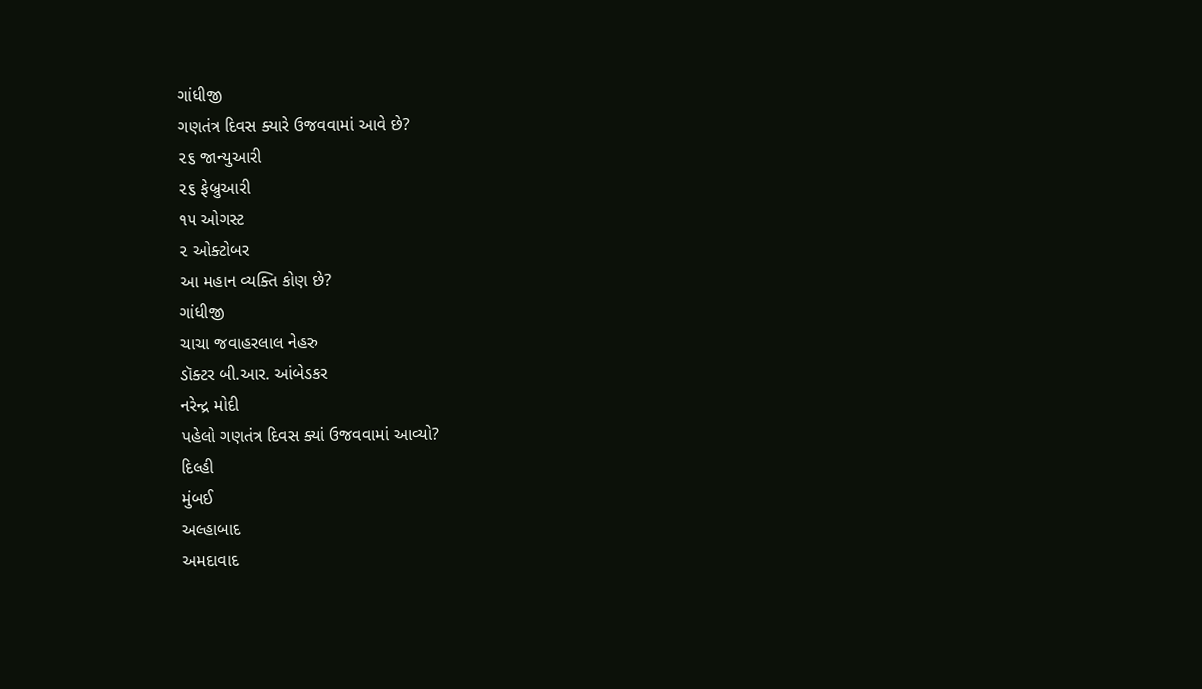ગાંધીજી
ગણતંત્ર દિવસ ક્યારે ઉજવવામાં આવે છે?
૨૬ જાન્યુઆરી
૨૬ ફેબ્રુઆરી
૧૫ ઓગસ્ટ
૨ ઓક્ટોબર
આ મહાન વ્યક્તિ કોણ છે?
ગાંધીજી
ચાચા જવાહરલાલ નેહરુ
ડૉક્ટર બી.આર. આંબેડકર
નરેન્દ્ર મોદી
પહેલો ગણતંત્ર દિવસ ક્યાં ઉજવવામાં આવ્યો?
દિલ્હી
મુંબઈ
અલ્હાબાદ
અમદાવાદ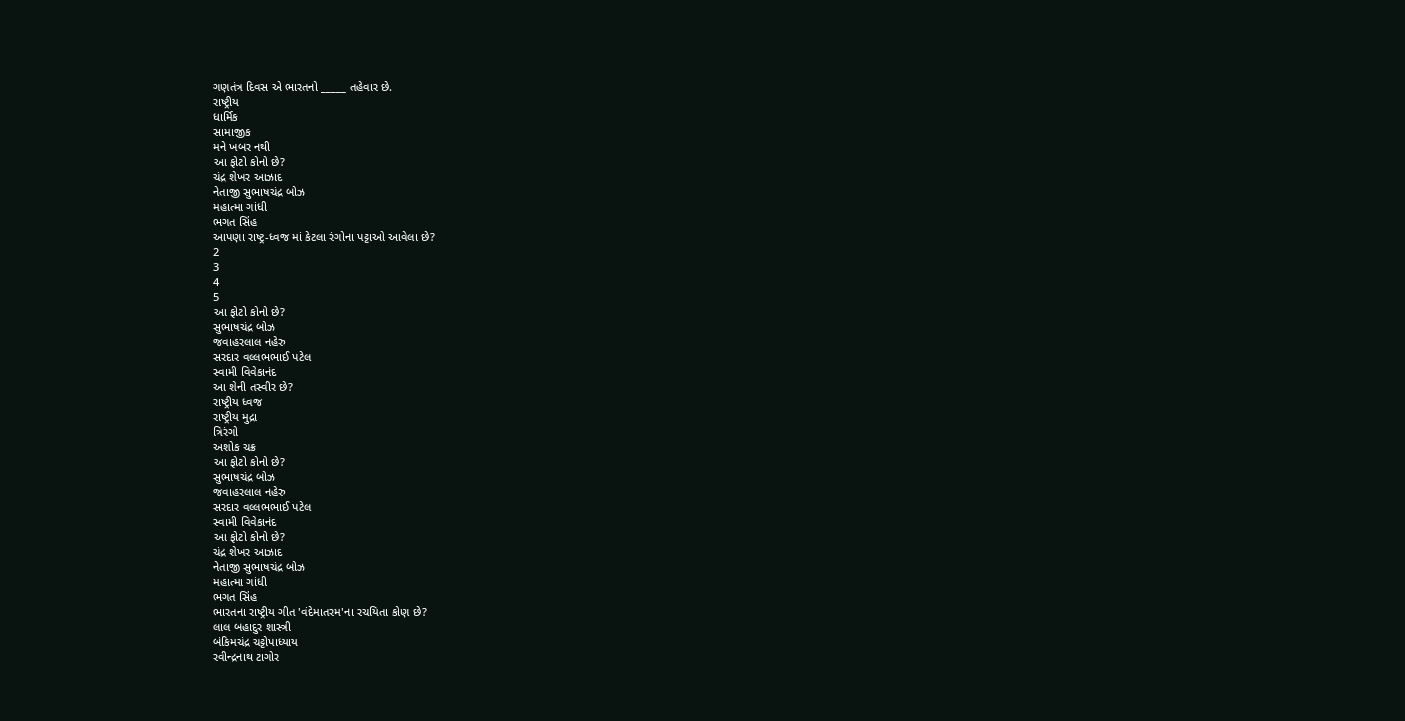ગણતંત્ર દિવસ એ ભારતનો _____ તહેવાર છે.
રાષ્ટ્રીય
ધાર્મિક
સામાજીક
મને ખબર નથી
આ ફોટો કોનો છે?
ચંદ્ર શેખર આઝાદ
નેતાજી સુભાષચંદ્ર બોઝ
મહાત્મા ગાંધી
ભગત સિંહ
આપણા રાષ્ટ્ર-ધ્વજ માં કેટલા રંગોના પટ્ટાઓ આવેલા છે?
2
3
4
5
આ ફોટો કોનો છે?
સુભાષચંદ્ર બોઝ
જવાહરલાલ નહેરુ
સરદાર વલ્લભભાઈ પટેલ
સ્વામી વિવેકાનંદ
આ શેની તસ્વીર છે?
રાષ્ટ્રીય ધ્વજ
રાષ્ટ્રીય મુદ્રા
ત્રિરંગો
અશોક ચક્ર
આ ફોટો કોનો છે?
સુભાષચંદ્ર બોઝ
જવાહરલાલ નહેરુ
સરદાર વલ્લભભાઈ પટેલ
સ્વામી વિવેકાનંદ
આ ફોટો કોનો છે?
ચંદ્ર શેખર આઝાદ
નેતાજી સુભાષચંદ્ર બોઝ
મહાત્મા ગાંધી
ભગત સિંહ
ભારતના રાષ્ટ્રીય ગીત 'વંદેમાતરમ'ના રચયિતા કોણ છે?
લાલ બહાદુર શાસ્ત્રી
બંકિમચંદ્ર ચટ્ટોપાધ્યાય
રવીન્દ્રનાથ ટાગોર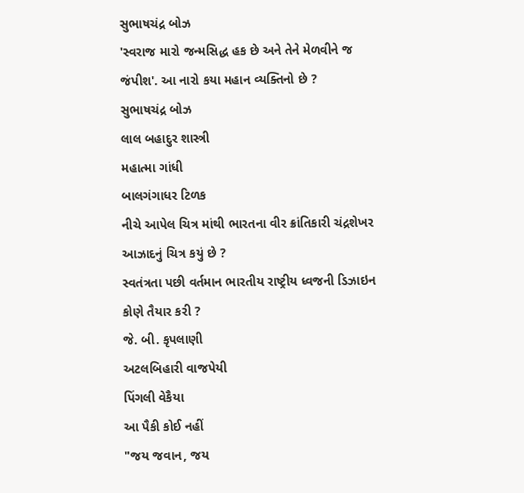સુભાષચંદ્ર બોઝ
'સ્વરાજ મારો જન્મસિદ્ધ હક છે અને તેને મેળવીને જ જંપીશ'. આ નારો કયા મહાન વ્યક્તિનો છે ?
સુભાષચંદ્ર બોઝ
લાલ બહાદુર શાસ્ત્રી
મહાત્મા ગાંધી
બાલગંગાધર ટિળક
નીચે આપેલ ચિત્ર માંથી ભારતના વીર ક્રાંતિકારી ચંદ્રશેખર આઝાદનું ચિત્ર કયું છે ?
સ્વતંત્રતા પછી વર્તમાન ભારતીય રાષ્ટ્રીય ધ્વજની ડિઝાઇન કોણે તૈયાર કરી ?
જે. બી. કૃપલાણી
અટલબિહારી વાજપેયી
પિંગલી વેકૈયા
આ પૈકી કોઈ નહીં
"જય જવાન, જય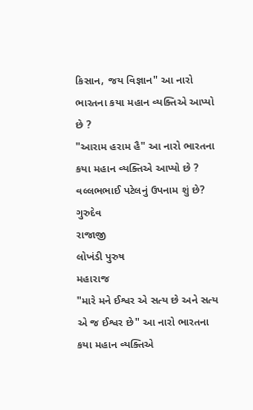કિસાન, જય વિજ્ઞાન" આ નારો ભારતના કયા મહાન વ્યક્તિએ આપ્યો છે ?
"આરામ હરામ હૈ" આ નારો ભારતના કયા મહાન વ્યક્તિએ આપ્યો છે ?
વલ્લભભાઈ પટેલનું ઉપનામ શું છે?
ગુરુદેવ
રાજાજી
લોખંડી પુરુષ
મહારાજ
"મારે મને ઈશ્વર એ સત્ય છે અને સત્ય એ જ ઈશ્વર છે" આ નારો ભારતના કયા મહાન વ્યક્તિએ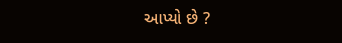આપ્યો છે ?